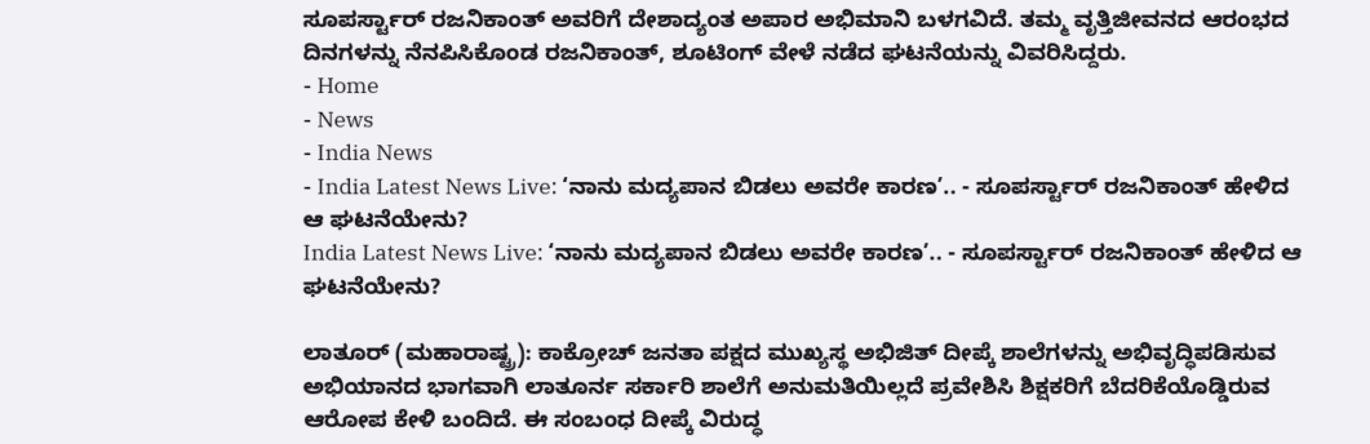ಸೂಪರ್ಸ್ಟಾರ್ ರಜನಿಕಾಂತ್ ಅವರಿಗೆ ದೇಶಾದ್ಯಂತ ಅಪಾರ ಅಭಿಮಾನಿ ಬಳಗವಿದೆ. ತಮ್ಮ ವೃತ್ತಿಜೀವನದ ಆರಂಭದ ದಿನಗಳನ್ನು ನೆನಪಿಸಿಕೊಂಡ ರಜನಿಕಾಂತ್, ಶೂಟಿಂಗ್ ವೇಳೆ ನಡೆದ ಘಟನೆಯನ್ನು ವಿವರಿಸಿದ್ದರು.
- Home
- News
- India News
- India Latest News Live: ‘ನಾನು ಮದ್ಯಪಾನ ಬಿಡಲು ಅವರೇ ಕಾರಣ’.. - ಸೂಪರ್ಸ್ಟಾರ್ ರಜನಿಕಾಂತ್ ಹೇಳಿದ ಆ ಘಟನೆಯೇನು?
India Latest News Live: ‘ನಾನು ಮದ್ಯಪಾನ ಬಿಡಲು ಅವರೇ ಕಾರಣ’.. - ಸೂಪರ್ಸ್ಟಾರ್ ರಜನಿಕಾಂತ್ ಹೇಳಿದ ಆ ಘಟನೆಯೇನು?

ಲಾತೂರ್ (ಮಹಾರಾಷ್ಟ್ರ): ಕಾಕ್ರೋಚ್ ಜನತಾ ಪಕ್ಷದ ಮುಖ್ಯಸ್ಥ ಅಭಿಜಿತ್ ದೀಪ್ಕೆ ಶಾಲೆಗಳನ್ನು ಅಭಿವೃದ್ಧಿಪಡಿಸುವ ಅಭಿಯಾನದ ಭಾಗವಾಗಿ ಲಾತೂರ್ನ ಸರ್ಕಾರಿ ಶಾಲೆಗೆ ಅನುಮತಿಯಿಲ್ಲದೆ ಪ್ರವೇಶಿಸಿ ಶಿಕ್ಷಕರಿಗೆ ಬೆದರಿಕೆಯೊಡ್ಡಿರುವ ಆರೋಪ ಕೇಳಿ ಬಂದಿದೆ. ಈ ಸಂಬಂಧ ದೀಪ್ಕೆ ವಿರುದ್ಧ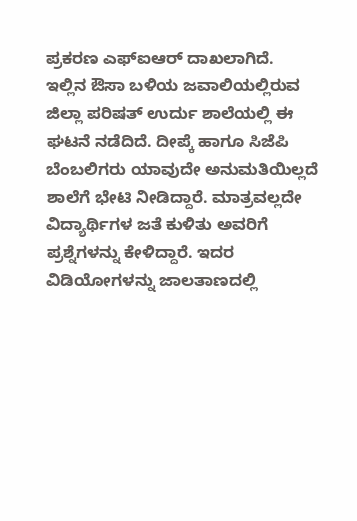ಪ್ರಕರಣ ಎಫ್ಐಆರ್ ದಾಖಲಾಗಿದೆ.
ಇಲ್ಲಿನ ಔಸಾ ಬಳಿಯ ಜವಾಲಿಯಲ್ಲಿರುವ ಜಿಲ್ಲಾ ಪರಿಷತ್ ಉರ್ದು ಶಾಲೆಯಲ್ಲಿ ಈ ಘಟನೆ ನಡೆದಿದೆ. ದೀಪ್ಕೆ ಹಾಗೂ ಸಿಜೆಪಿ ಬೆಂಬಲಿಗರು ಯಾವುದೇ ಅನುಮತಿಯಿಲ್ಲದೆ ಶಾಲೆಗೆ ಭೇಟಿ ನೀಡಿದ್ದಾರೆ. ಮಾತ್ರವಲ್ಲದೇ ವಿದ್ಯಾರ್ಥಿಗಳ ಜತೆ ಕುಳಿತು ಅವರಿಗೆ ಪ್ರಶ್ನೆಗಳನ್ನು ಕೇಳಿದ್ದಾರೆ. ಇದರ ವಿಡಿಯೋಗಳನ್ನು ಜಾಲತಾಣದಲ್ಲಿ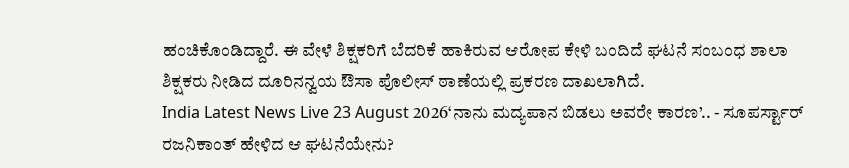ಹಂಚಿಕೊಂಡಿದ್ದಾರೆ. ಈ ವೇಳೆ ಶಿಕ್ಷಕರಿಗೆ ಬೆದರಿಕೆ ಹಾಕಿರುವ ಆರೋಪ ಕೇಳಿ ಬಂದಿದೆ ಘಟನೆ ಸಂಬಂಧ ಶಾಲಾ ಶಿಕ್ಷಕರು ನೀಡಿದ ದೂರಿನನ್ವಯ ಔಸಾ ಪೊಲೀಸ್ ಠಾಣೆಯಲ್ಲಿ ಪ್ರಕರಣ ದಾಖಲಾಗಿದೆ.
India Latest News Live 23 August 2026‘ನಾನು ಮದ್ಯಪಾನ ಬಿಡಲು ಅವರೇ ಕಾರಣ’.. - ಸೂಪರ್ಸ್ಟಾರ್ ರಜನಿಕಾಂತ್ ಹೇಳಿದ ಆ ಘಟನೆಯೇನು?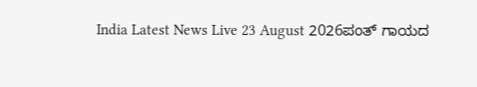India Latest News Live 23 August 2026ಪಂತ್ ಗಾಯದ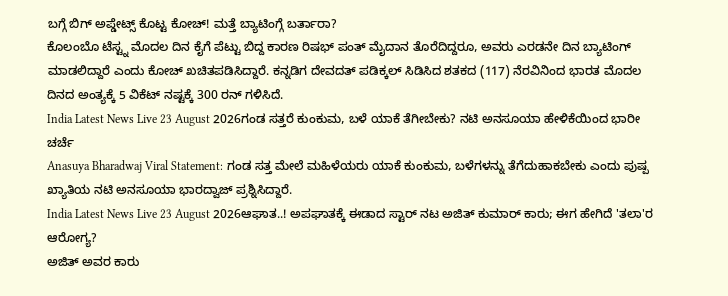ಬಗ್ಗೆ ಬಿಗ್ ಅಪ್ಡೇಟ್ಸ್ ಕೊಟ್ಟ ಕೋಚ್! ಮತ್ತೆ ಬ್ಯಾಟಿಂಗ್ಗೆ ಬರ್ತಾರಾ?
ಕೊಲಂಬೊ ಟೆಸ್ಟ್ನ ಮೊದಲ ದಿನ ಕೈಗೆ ಪೆಟ್ಟು ಬಿದ್ದ ಕಾರಣ ರಿಷಭ್ ಪಂತ್ ಮೈದಾನ ತೊರೆದಿದ್ದರೂ, ಅವರು ಎರಡನೇ ದಿನ ಬ್ಯಾಟಿಂಗ್ ಮಾಡಲಿದ್ದಾರೆ ಎಂದು ಕೋಚ್ ಖಚಿತಪಡಿಸಿದ್ದಾರೆ. ಕನ್ನಡಿಗ ದೇವದತ್ ಪಡಿಕ್ಕಲ್ ಸಿಡಿಸಿದ ಶತಕದ (117) ನೆರವಿನಿಂದ ಭಾರತ ಮೊದಲ ದಿನದ ಅಂತ್ಯಕ್ಕೆ 5 ವಿಕೆಟ್ ನಷ್ಟಕ್ಕೆ 300 ರನ್ ಗಳಿಸಿದೆ.
India Latest News Live 23 August 2026ಗಂಡ ಸತ್ತರೆ ಕುಂಕುಮ, ಬಳೆ ಯಾಕೆ ತೆಗೀಬೇಕು? ನಟಿ ಅನಸೂಯಾ ಹೇಳಿಕೆಯಿಂದ ಭಾರೀ ಚರ್ಚೆ
Anasuya Bharadwaj Viral Statement: ಗಂಡ ಸತ್ತ ಮೇಲೆ ಮಹಿಳೆಯರು ಯಾಕೆ ಕುಂಕುಮ, ಬಳೆಗಳನ್ನು ತೆಗೆದುಹಾಕಬೇಕು ಎಂದು ಪುಷ್ಪ ಖ್ಯಾತಿಯ ನಟಿ ಅನಸೂಯಾ ಭಾರದ್ವಾಜ್ ಪ್ರಶ್ನಿಸಿದ್ದಾರೆ.
India Latest News Live 23 August 2026ಆಘಾತ..! ಅಪಘಾತಕ್ಕೆ ಈಡಾದ ಸ್ಟಾರ್ ನಟ ಅಜಿತ್ ಕುಮಾರ್ ಕಾರು; ಈಗ ಹೇಗಿದೆ 'ತಲಾ'ರ ಆರೋಗ್ಯ?
ಅಜಿತ್ ಅವರ ಕಾರು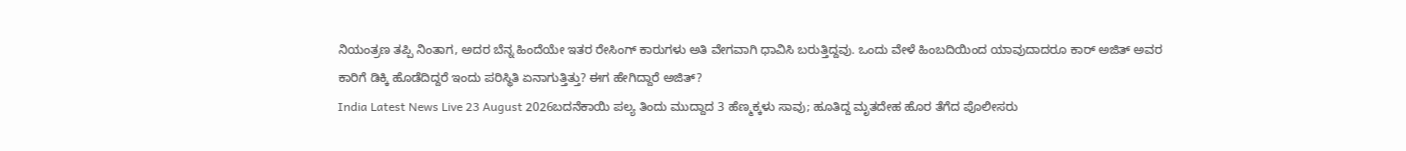ನಿಯಂತ್ರಣ ತಪ್ಪಿ ನಿಂತಾಗ, ಅದರ ಬೆನ್ನ ಹಿಂದೆಯೇ ಇತರ ರೇಸಿಂಗ್ ಕಾರುಗಳು ಅತಿ ವೇಗವಾಗಿ ಧಾವಿಸಿ ಬರುತ್ತಿದ್ದವು. ಒಂದು ವೇಳೆ ಹಿಂಬದಿಯಿಂದ ಯಾವುದಾದರೂ ಕಾರ್ ಅಜಿತ್ ಅವರ ಕಾರಿಗೆ ಡಿಕ್ಕಿ ಹೊಡೆದಿದ್ದರೆ ಇಂದು ಪರಿಸ್ಥಿತಿ ಏನಾಗುತ್ತಿತ್ತು? ಈಗ ಹೇಗಿದ್ದಾರೆ ಅಜಿತ್?
India Latest News Live 23 August 2026ಬದನೆಕಾಯಿ ಪಲ್ಯ ತಿಂದು ಮುದ್ದಾದ 3 ಹೆಣ್ಮಕ್ಕಳು ಸಾವು; ಹೂತಿದ್ದ ಮೃತದೇಹ ಹೊರ ತೆಗೆದ ಪೊಲೀಸರು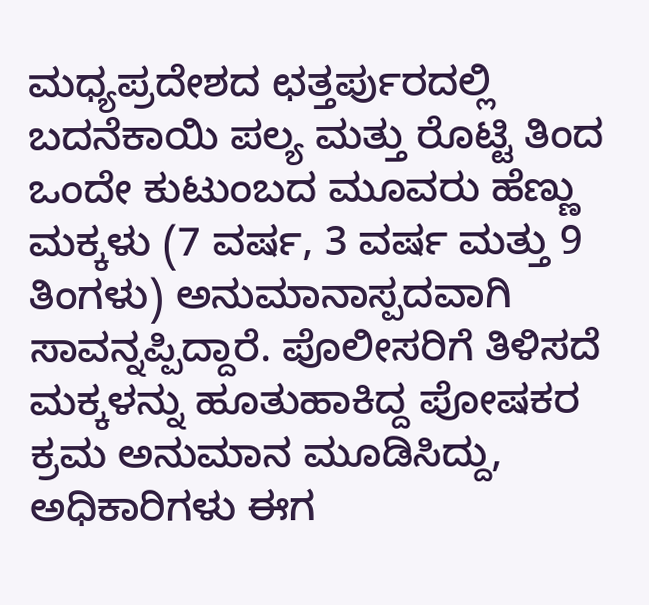ಮಧ್ಯಪ್ರದೇಶದ ಛತ್ತರ್ಪುರದಲ್ಲಿ ಬದನೆಕಾಯಿ ಪಲ್ಯ ಮತ್ತು ರೊಟ್ಟಿ ತಿಂದ ಒಂದೇ ಕುಟುಂಬದ ಮೂವರು ಹೆಣ್ಣು ಮಕ್ಕಳು (7 ವರ್ಷ, 3 ವರ್ಷ ಮತ್ತು 9 ತಿಂಗಳು) ಅನುಮಾನಾಸ್ಪದವಾಗಿ ಸಾವನ್ನಪ್ಪಿದ್ದಾರೆ. ಪೊಲೀಸರಿಗೆ ತಿಳಿಸದೆ ಮಕ್ಕಳನ್ನು ಹೂತುಹಾಕಿದ್ದ ಪೋಷಕರ ಕ್ರಮ ಅನುಮಾನ ಮೂಡಿಸಿದ್ದು, ಅಧಿಕಾರಿಗಳು ಈಗ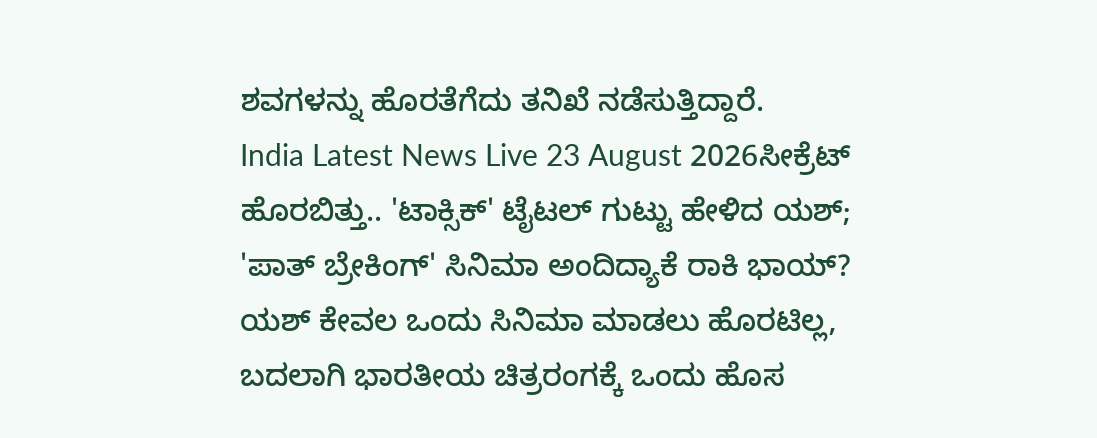ಶವಗಳನ್ನು ಹೊರತೆಗೆದು ತನಿಖೆ ನಡೆಸುತ್ತಿದ್ದಾರೆ.
India Latest News Live 23 August 2026ಸೀಕ್ರೆಟ್ ಹೊರಬಿತ್ತು.. 'ಟಾಕ್ಸಿಕ್' ಟೈಟಲ್ ಗುಟ್ಟು ಹೇಳಿದ ಯಶ್; 'ಪಾತ್ ಬ್ರೇಕಿಂಗ್' ಸಿನಿಮಾ ಅಂದಿದ್ಯಾಕೆ ರಾಕಿ ಭಾಯ್?
ಯಶ್ ಕೇವಲ ಒಂದು ಸಿನಿಮಾ ಮಾಡಲು ಹೊರಟಿಲ್ಲ, ಬದಲಾಗಿ ಭಾರತೀಯ ಚಿತ್ರರಂಗಕ್ಕೆ ಒಂದು ಹೊಸ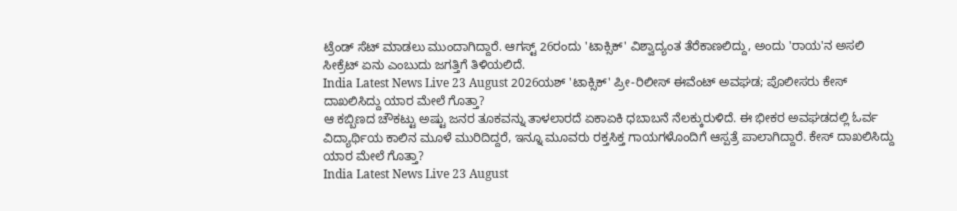ಟ್ರೆಂಡ್ ಸೆಟ್ ಮಾಡಲು ಮುಂದಾಗಿದ್ದಾರೆ. ಆಗಸ್ಟ್ 26ರಂದು 'ಟಾಕ್ಸಿಕ್' ವಿಶ್ವಾದ್ಯಂತ ತೆರೆಕಾಣಲಿದ್ದು, ಅಂದು 'ರಾಯ'ನ ಅಸಲಿ ಸೀಕ್ರೆಟ್ ಏನು ಎಂಬುದು ಜಗತ್ತಿಗೆ ತಿಳಿಯಲಿದೆ.
India Latest News Live 23 August 2026ಯಶ್ 'ಟಾಕ್ಸಿಕ್' ಪ್ರೀ-ರಿಲೀಸ್ ಈವೆಂಟ್ ಅವಘಡ; ಪೊಲೀಸರು ಕೇಸ್ ದಾಖಲಿಸಿದ್ದು ಯಾರ ಮೇಲೆ ಗೊತ್ತಾ?
ಆ ಕಬ್ಬಿಣದ ಚೌಕಟ್ಟು ಅಷ್ಟು ಜನರ ತೂಕವನ್ನು ತಾಳಲಾರದೆ ಏಕಾಏಕಿ ಧಬಾಬನೆ ನೆಲಕ್ಕುರುಳಿದೆ. ಈ ಭೀಕರ ಅವಘಡದಲ್ಲಿ ಓರ್ವ ವಿದ್ಯಾರ್ಥಿಯ ಕಾಲಿನ ಮೂಳೆ ಮುರಿದಿದ್ದರೆ, ಇನ್ನೂ ಮೂವರು ರಕ್ತಸಿಕ್ತ ಗಾಯಗಳೊಂದಿಗೆ ಆಸ್ಪತ್ರೆ ಪಾಲಾಗಿದ್ದಾರೆ. ಕೇಸ್ ದಾಖಲಿಸಿದ್ದು ಯಾರ ಮೇಲೆ ಗೊತ್ತಾ?
India Latest News Live 23 August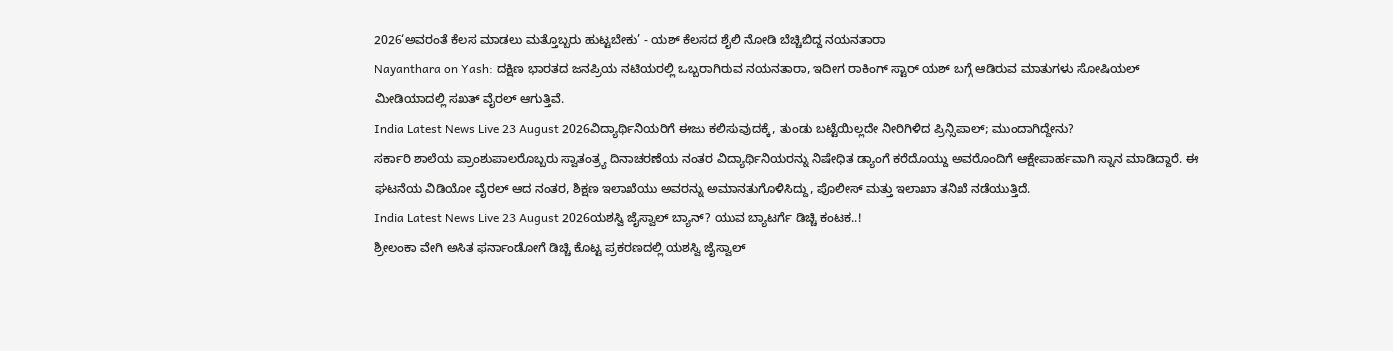2026‘ಅವರಂತೆ ಕೆಲಸ ಮಾಡಲು ಮತ್ತೊಬ್ಬರು ಹುಟ್ಟಬೇಕು’ - ಯಶ್ ಕೆಲಸದ ಶೈಲಿ ನೋಡಿ ಬೆಚ್ಚಿಬಿದ್ದ ನಯನತಾರಾ
Nayanthara on Yash: ದಕ್ಷಿಣ ಭಾರತದ ಜನಪ್ರಿಯ ನಟಿಯರಲ್ಲಿ ಒಬ್ಬರಾಗಿರುವ ನಯನತಾರಾ, ಇದೀಗ ರಾಕಿಂಗ್ ಸ್ಟಾರ್ ಯಶ್ ಬಗ್ಗೆ ಆಡಿರುವ ಮಾತುಗಳು ಸೋಷಿಯಲ್ ಮೀಡಿಯಾದಲ್ಲಿ ಸಖತ್ ವೈರಲ್ ಆಗುತ್ತಿವೆ.
India Latest News Live 23 August 2026ವಿದ್ಯಾರ್ಥಿನಿಯರಿಗೆ ಈಜು ಕಲಿಸುವುದಕ್ಕೆ, ತುಂಡು ಬಟ್ಟೆಯಿಲ್ಲದೇ ನೀರಿಗಿಳಿದ ಪ್ರಿನ್ಸಿಪಾಲ್; ಮುಂದಾಗಿದ್ದೇನು?
ಸರ್ಕಾರಿ ಶಾಲೆಯ ಪ್ರಾಂಶುಪಾಲರೊಬ್ಬರು ಸ್ವಾತಂತ್ರ್ಯ ದಿನಾಚರಣೆಯ ನಂತರ ವಿದ್ಯಾರ್ಥಿನಿಯರನ್ನು ನಿಷೇಧಿತ ಡ್ಯಾಂಗೆ ಕರೆದೊಯ್ದು ಅವರೊಂದಿಗೆ ಆಕ್ಷೇಪಾರ್ಹವಾಗಿ ಸ್ನಾನ ಮಾಡಿದ್ದಾರೆ. ಈ ಘಟನೆಯ ವಿಡಿಯೋ ವೈರಲ್ ಆದ ನಂತರ, ಶಿಕ್ಷಣ ಇಲಾಖೆಯು ಅವರನ್ನು ಅಮಾನತುಗೊಳಿಸಿದ್ದು, ಪೊಲೀಸ್ ಮತ್ತು ಇಲಾಖಾ ತನಿಖೆ ನಡೆಯುತ್ತಿದೆ.
India Latest News Live 23 August 2026ಯಶಸ್ವಿ ಜೈಸ್ವಾಲ್ ಬ್ಯಾನ್? ಯುವ ಬ್ಯಾಟರ್ಗೆ ಡಿಚ್ಚಿ ಕಂಟಕ..!
ಶ್ರೀಲಂಕಾ ವೇಗಿ ಅಸಿತ ಫರ್ನಾಂಡೋಗೆ ಡಿಚ್ಚಿ ಕೊಟ್ಟ ಪ್ರಕರಣದಲ್ಲಿ ಯಶಸ್ವಿ ಜೈಸ್ವಾಲ್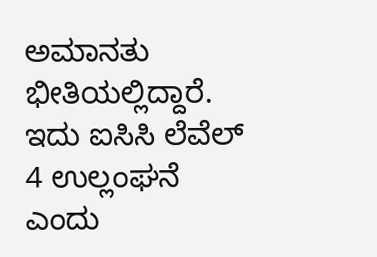ಅಮಾನತು ಭೀತಿಯಲ್ಲಿದ್ದಾರೆ. ಇದು ಐಸಿಸಿ ಲೆವೆಲ್ 4 ಉಲ್ಲಂಘನೆ ಎಂದು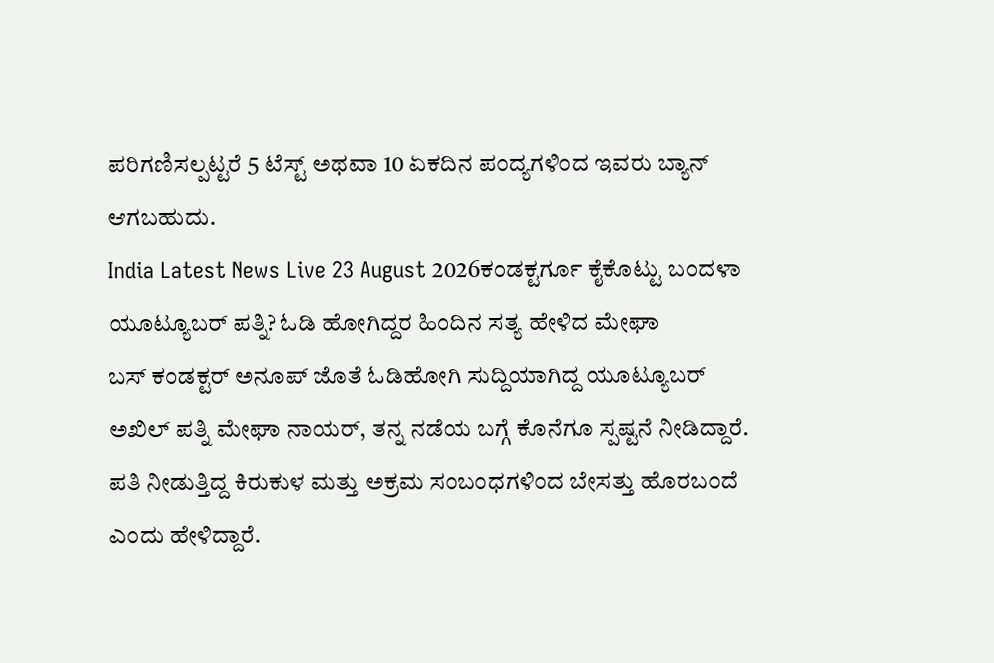ಪರಿಗಣಿಸಲ್ಪಟ್ಟರೆ 5 ಟೆಸ್ಟ್ ಅಥವಾ 10 ಏಕದಿನ ಪಂದ್ಯಗಳಿಂದ ಇವರು ಬ್ಯಾನ್ ಆಗಬಹುದು.
India Latest News Live 23 August 2026ಕಂಡಕ್ಟರ್ಗೂ ಕೈಕೊಟ್ಟು ಬಂದಳಾ ಯೂಟ್ಯೂಬರ್ ಪತ್ನಿ? ಓಡಿ ಹೋಗಿದ್ದರ ಹಿಂದಿನ ಸತ್ಯ ಹೇಳಿದ ಮೇಘಾ
ಬಸ್ ಕಂಡಕ್ಟರ್ ಅನೂಪ್ ಜೊತೆ ಓಡಿಹೋಗಿ ಸುದ್ದಿಯಾಗಿದ್ದ ಯೂಟ್ಯೂಬರ್ ಅಖಿಲ್ ಪತ್ನಿ ಮೇಘಾ ನಾಯರ್, ತನ್ನ ನಡೆಯ ಬಗ್ಗೆ ಕೊನೆಗೂ ಸ್ಪಷ್ಟನೆ ನೀಡಿದ್ದಾರೆ. ಪತಿ ನೀಡುತ್ತಿದ್ದ ಕಿರುಕುಳ ಮತ್ತು ಅಕ್ರಮ ಸಂಬಂಧಗಳಿಂದ ಬೇಸತ್ತು ಹೊರಬಂದೆ ಎಂದು ಹೇಳಿದ್ದಾರೆ.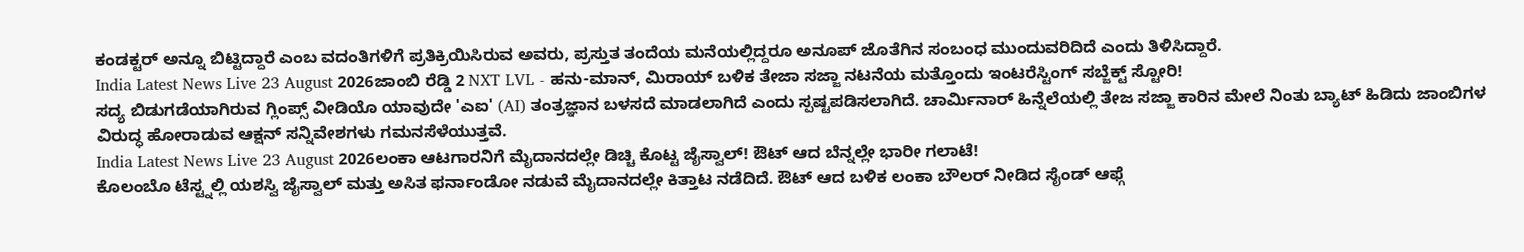ಕಂಡಕ್ಟರ್ ಅನ್ನೂ ಬಿಟ್ಟಿದ್ದಾರೆ ಎಂಬ ವದಂತಿಗಳಿಗೆ ಪ್ರತಿಕ್ರಿಯಿಸಿರುವ ಅವರು, ಪ್ರಸ್ತುತ ತಂದೆಯ ಮನೆಯಲ್ಲಿದ್ದರೂ ಅನೂಪ್ ಜೊತೆಗಿನ ಸಂಬಂಧ ಮುಂದುವರಿದಿದೆ ಎಂದು ತಿಳಿಸಿದ್ದಾರೆ.
India Latest News Live 23 August 2026ಜಾಂಬಿ ರೆಡ್ಡಿ 2 NXT LVL - ಹನು-ಮಾನ್, ಮಿರಾಯ್ ಬಳಿಕ ತೇಜಾ ಸಜ್ಜಾ ನಟನೆಯ ಮತ್ತೊಂದು ಇಂಟರೆಸ್ಟಿಂಗ್ ಸಬ್ಜೆಕ್ಟ್ ಸ್ಟೋರಿ!
ಸದ್ಯ ಬಿಡುಗಡೆಯಾಗಿರುವ ಗ್ಲಿಂಪ್ಸ್ ವೀಡಿಯೊ ಯಾವುದೇ 'ಎಐ' (AI) ತಂತ್ರಜ್ಞಾನ ಬಳಸದೆ ಮಾಡಲಾಗಿದೆ ಎಂದು ಸ್ಪಷ್ಟಪಡಿಸಲಾಗಿದೆ. ಚಾರ್ಮಿನಾರ್ ಹಿನ್ನೆಲೆಯಲ್ಲಿ ತೇಜ ಸಜ್ಜಾ ಕಾರಿನ ಮೇಲೆ ನಿಂತು ಬ್ಯಾಟ್ ಹಿಡಿದು ಜಾಂಬಿಗಳ ವಿರುದ್ಧ ಹೋರಾಡುವ ಆಕ್ಷನ್ ಸನ್ನಿವೇಶಗಳು ಗಮನಸೆಳೆಯುತ್ತವೆ.
India Latest News Live 23 August 2026ಲಂಕಾ ಆಟಗಾರನಿಗೆ ಮೈದಾನದಲ್ಲೇ ಡಿಚ್ಚಿ ಕೊಟ್ಟ ಜೈಸ್ವಾಲ್! ಔಟ್ ಆದ ಬೆನ್ನಲ್ಲೇ ಭಾರೀ ಗಲಾಟೆ!
ಕೊಲಂಬೊ ಟೆಸ್ಟ್ನಲ್ಲಿ ಯಶಸ್ವಿ ಜೈಸ್ವಾಲ್ ಮತ್ತು ಅಸಿತ ಫರ್ನಾಂಡೋ ನಡುವೆ ಮೈದಾನದಲ್ಲೇ ಕಿತ್ತಾಟ ನಡೆದಿದೆ. ಔಟ್ ಆದ ಬಳಿಕ ಲಂಕಾ ಬೌಲರ್ ನೀಡಿದ ಸೈಂಡ್ ಆಫ್ಗೆ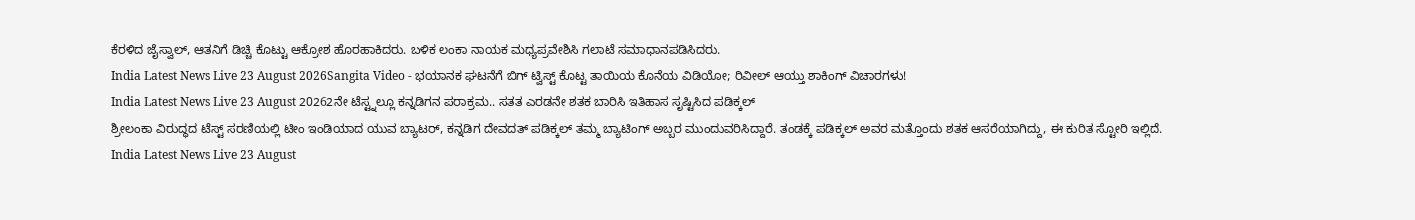ಕೆರಳಿದ ಜೈಸ್ವಾಲ್, ಆತನಿಗೆ ಡಿಚ್ಚಿ ಕೊಟ್ಟು ಆಕ್ರೋಶ ಹೊರಹಾಕಿದರು. ಬಳಿಕ ಲಂಕಾ ನಾಯಕ ಮಧ್ಯಪ್ರವೇಶಿಸಿ ಗಲಾಟೆ ಸಮಾಧಾನಪಡಿಸಿದರು.
India Latest News Live 23 August 2026Sangita Video - ಭಯಾನಕ ಘಟನೆಗೆ ಬಿಗ್ ಟ್ವಿಸ್ಟ್ ಕೊಟ್ಟ ತಾಯಿಯ ಕೊನೆಯ ವಿಡಿಯೋ; ರಿವೀಲ್ ಆಯ್ತು ಶಾಕಿಂಗ್ ವಿಚಾರಗಳು!
India Latest News Live 23 August 20262ನೇ ಟೆಸ್ಟ್ನಲ್ಲೂ ಕನ್ನಡಿಗನ ಪರಾಕ್ರಮ.. ಸತತ ಎರಡನೇ ಶತಕ ಬಾರಿಸಿ ಇತಿಹಾಸ ಸೃಷ್ಟಿಸಿದ ಪಡಿಕ್ಕಲ್
ಶ್ರೀಲಂಕಾ ವಿರುದ್ಧದ ಟೆಸ್ಟ್ ಸರಣಿಯಲ್ಲಿ ಟೀಂ ಇಂಡಿಯಾದ ಯುವ ಬ್ಯಾಟರ್, ಕನ್ನಡಿಗ ದೇವದತ್ ಪಡಿಕ್ಕಲ್ ತಮ್ಮ ಬ್ಯಾಟಿಂಗ್ ಅಬ್ಬರ ಮುಂದುವರಿಸಿದ್ದಾರೆ. ತಂಡಕ್ಕೆ ಪಡಿಕ್ಕಲ್ ಅವರ ಮತ್ತೊಂದು ಶತಕ ಆಸರೆಯಾಗಿದ್ದು, ಈ ಕುರಿತ ಸ್ಟೋರಿ ಇಲ್ಲಿದೆ.
India Latest News Live 23 August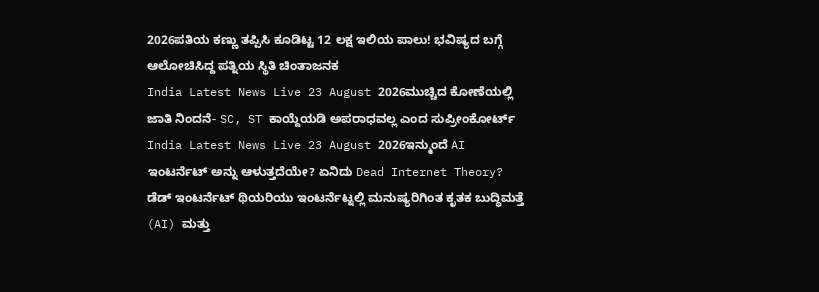2026ಪತಿಯ ಕಣ್ಣು ತಪ್ಪಿಸಿ ಕೂಡಿಟ್ಟ 12 ಲಕ್ಷ ಇಲಿಯ ಪಾಲು! ಭವಿಷ್ಯದ ಬಗ್ಗೆ ಆಲೋಚಿಸಿದ್ದ ಪತ್ನಿಯ ಸ್ಥಿತಿ ಚಿಂತಾಜನಕ
India Latest News Live 23 August 2026ಮುಚ್ಚಿದ ಕೋಣೆಯಲ್ಲಿ ಜಾತಿ ನಿಂದನೆ- SC, ST ಕಾಯ್ದೆಯಡಿ ಅಪರಾಧವಲ್ಲ ಎಂದ ಸುಪ್ರೀಂಕೋರ್ಟ್
India Latest News Live 23 August 2026ಇನ್ಮುಂದೆ AI ಇಂಟರ್ನೆಟ್ ಅನ್ನು ಆಳುತ್ತದೆಯೇ? ಏನಿದು Dead Internet Theory?
ಡೆಡ್ ಇಂಟರ್ನೆಟ್ ಥಿಯರಿಯು ಇಂಟರ್ನೆಟ್ನಲ್ಲಿ ಮನುಷ್ಯರಿಗಿಂತ ಕೃತಕ ಬುದ್ಧಿಮತ್ತೆ (AI) ಮತ್ತು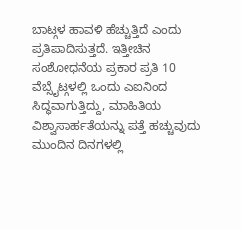ಬಾಟ್ಗಳ ಹಾವಳಿ ಹೆಚ್ಚುತ್ತಿದೆ ಎಂದು ಪ್ರತಿಪಾದಿಸುತ್ತದೆ. ಇತ್ತೀಚಿನ ಸಂಶೋಧನೆಯ ಪ್ರಕಾರ ಪ್ರತಿ 10 ವೆಬ್ಸೈಟ್ಗಳಲ್ಲಿ ಒಂದು ಎಐನಿಂದ ಸಿದ್ಧವಾಗುತ್ತಿದ್ದು, ಮಾಹಿತಿಯ ವಿಶ್ವಾಸಾರ್ಹತೆಯನ್ನು ಪತ್ತೆ ಹಚ್ಚುವುದು ಮುಂದಿನ ದಿನಗಳಲ್ಲಿ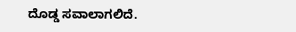ದೊಡ್ಡ ಸವಾಲಾಗಲಿದೆ.